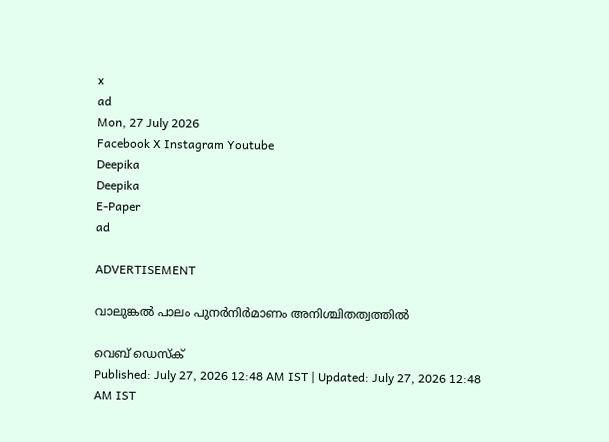x
ad
Mon, 27 July 2026
Facebook X Instagram Youtube
Deepika
Deepika
E-Paper
ad

ADVERTISEMENT

വാലുങ്കൽ പാലം പുനർനിർമാണം അനിശ്ചിതത്വത്തിൽ

വെബ് ഡെസ്ക്
Published: July 27, 2026 12:48 AM IST | Updated: July 27, 2026 12:48 AM IST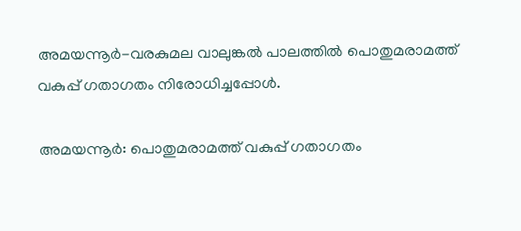അമയന്നൂര്‍-വരകുമല വാലുങ്കല്‍ പാലത്തില്‍ പൊതുമരാമത്ത് വകുപ്പ് ഗതാഗതം നിരോധിച്ചപ്പോള്‍.

അമയന്നൂര്‍: പൊതുമരാമത്ത് വകുപ്പ് ഗതാഗതം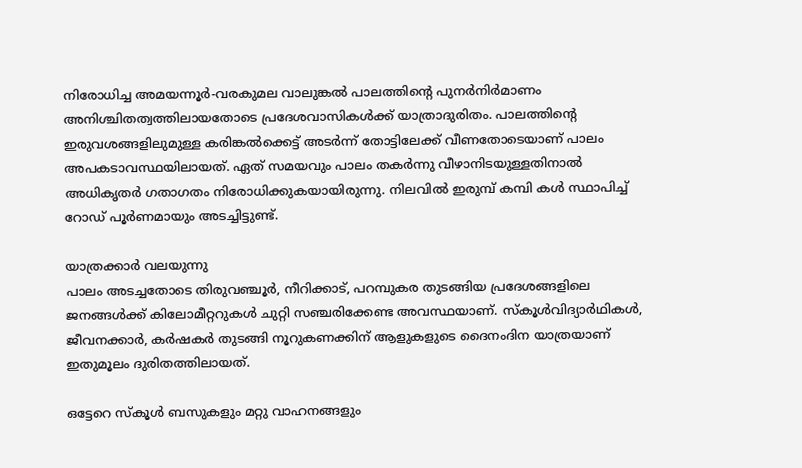നിരോധിച്ച അമയന്നൂര്‍-വരകുമല വാലുങ്കല്‍ പാലത്തിന്‍റെ പുനര്‍നിര്‍മാണം അനിശ്ചിതത്വത്തിലായതോടെ പ്രദേശവാസികള്‍ക്ക് യാത്രാദുരിതം. പാലത്തിന്‍റെ ഇരുവശങ്ങളിലുമുള്ള കരിങ്കല്‍ക്കെട്ട് അടര്‍ന്ന് തോട്ടിലേക്ക് വീണതോടെയാണ് പാലം അപകടാവസ്ഥയിലായത്. ഏത് സമയവും പാലം തകര്‍ന്നു വീഴാനിടയുള്ളതിനാല്‍ അധികൃതര്‍ ഗതാഗതം നിരോധിക്കുകയായിരുന്നു. നിലവില്‍ ഇരുമ്പ് കമ്പി കള്‍ സ്ഥാപിച്ച് റോഡ് പൂര്‍ണമായും അടച്ചിട്ടുണ്ട്.

യാത്രക്കാര്‍ വലയുന്നു
പാലം അടച്ചതോടെ തിരുവഞ്ചൂര്‍, നീറിക്കാട്, പറമ്പുകര തുടങ്ങിയ പ്രദേശങ്ങളിലെ ജനങ്ങള്‍ക്ക് കിലോമീറ്ററുകള്‍ ചുറ്റി സഞ്ചരിക്കേണ്ട അവസ്ഥയാണ്. സ്‌കൂള്‍വിദ്യാര്‍ഥികള്‍, ജീവനക്കാര്‍, കര്‍ഷകര്‍ തുടങ്ങി നൂറുകണക്കിന് ആളുകളുടെ ദൈനംദിന യാത്രയാണ് ഇതുമൂലം ദുരിതത്തിലായത്.

ഒട്ടേറെ സ്‌കൂള്‍ ബസുകളും മറ്റു വാഹനങ്ങളും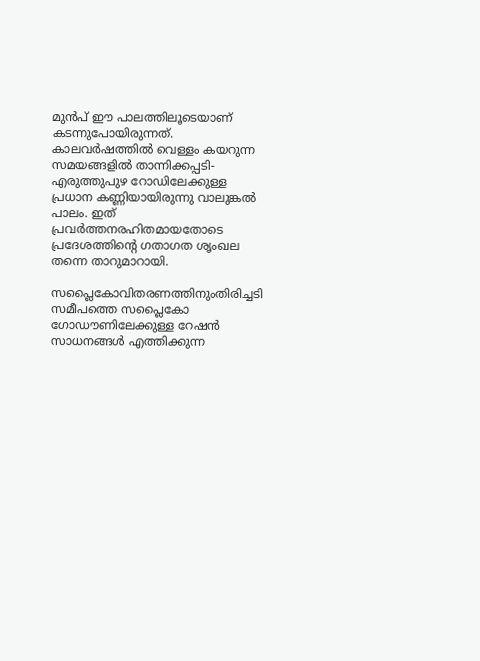മുന്‍പ് ഈ പാലത്തിലൂടെയാണ് കടന്നുപോയിരുന്നത്. കാലവര്‍ഷത്തില്‍ വെള്ളം കയറുന്ന സമയങ്ങളില്‍ താന്നിക്കപ്പടി-എരുത്തുപുഴ റോഡിലേക്കുള്ള പ്രധാന കണ്ണിയായിരുന്നു വാലുങ്കല്‍ പാലം. ഇത് പ്രവര്‍ത്തനരഹിതമായതോടെ പ്രദേശത്തിന്‍റെ ഗതാഗത ശൃംഖല തന്നെ താറുമാറായി.

സപ്ലൈകോവിതരണത്തിനുംതിരിച്ചടി
സമീപത്തെ സപ്ലൈകോ ഗോഡൗണിലേക്കുള്ള റേഷന്‍ സാധനങ്ങള്‍ എത്തിക്കുന്ന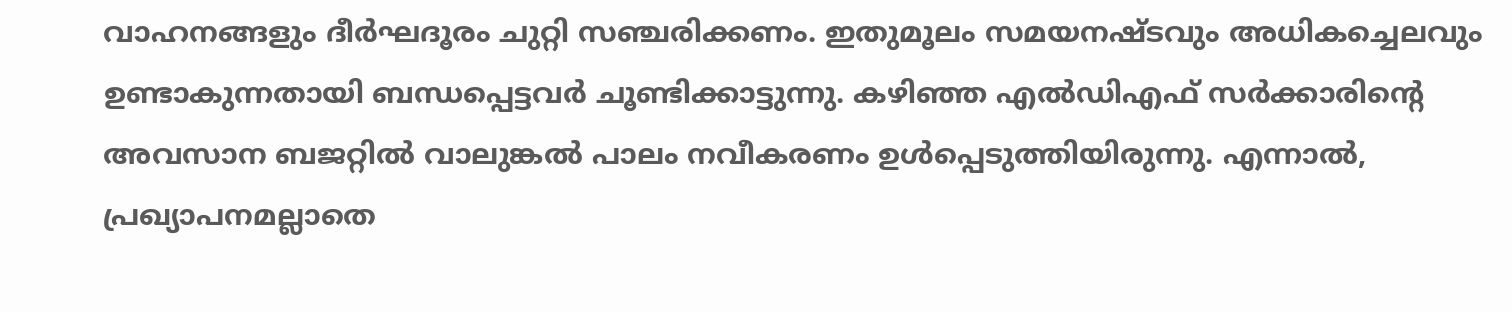വാഹനങ്ങളും ദീര്‍ഘദൂരം ചുറ്റി സഞ്ചരിക്കണം. ഇതുമൂലം സമയനഷ്ടവും അധികച്ചെലവും ഉണ്ടാകുന്നതായി ബന്ധപ്പെട്ടവര്‍ ചൂണ്ടിക്കാട്ടുന്നു. കഴിഞ്ഞ എല്‍ഡിഎഫ് സര്‍ക്കാരിന്‍റെ അവസാന ബജറ്റില്‍ വാലുങ്കല്‍ പാലം നവീകരണം ഉള്‍പ്പെടുത്തിയിരുന്നു. എന്നാല്‍, പ്രഖ്യാപനമല്ലാതെ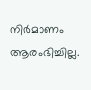നിര്‍മാണം ആരംഭിച്ചില്ല.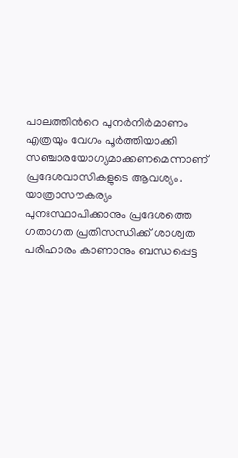പാലത്തിന്‍റെ പുനര്‍നിര്‍മാണം എത്രയും വേഗം പൂര്‍ത്തിയാക്കി സഞ്ചാരയോഗ്യമാക്കണമെന്നാണ് പ്രദേശവാസികളുടെ ആവശ്യം. യാത്രാസൗകര്യം പുനഃസ്ഥാപിക്കാനും പ്രദേശത്തെ ഗതാഗത പ്രതിസന്ധിക്ക് ശാശ്വത പരിഹാരം കാണാനും ബന്ധപ്പെട്ട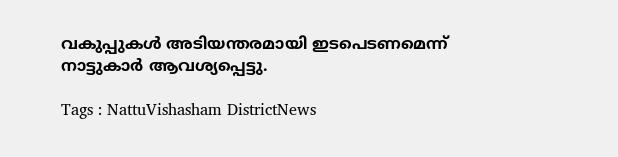വകുപ്പുകള്‍ അടിയന്തരമായി ഇടപെടണമെന്ന് നാട്ടുകാര്‍ ആവശ്യപ്പെട്ടു.

Tags : NattuVishasham DistrictNews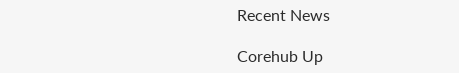Recent News

Corehub Up